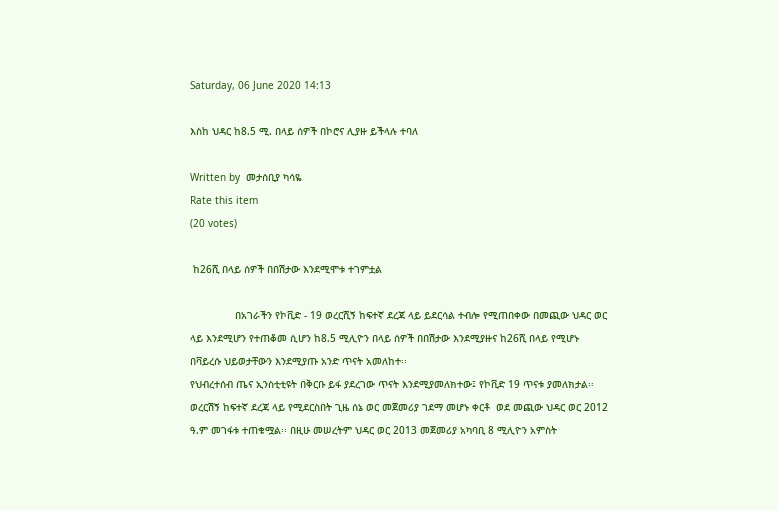Saturday, 06 June 2020 14:13

እስከ ህዳር ከ8.5 ሚ. በላይ ሰዎች በኮሮና ሊያዙ ይችላሉ ተባለ

Written by  መታሰቢያ ካሳዬ
Rate this item
(20 votes)

 ከ26ሺ በላይ ሰዎች በበሽታው እንደሚሞቱ ተገምቷል

               በአገራችን የኮቪድ - 19 ወረርሺኝ ከፍተኛ ደረጃ ላይ ይደርሳል ተብሎ የሚጠበቀው በመጪው ህዳር ወር ላይ እንደሚሆን የተጠቆመ ሲሆን ከ8.5 ሚሊዮን በላይ ሰዎች በበሽታው እንደሚያዙና ከ26ሺ በላይ የሚሆኑ በቫይረሱ ህይወታቸውን እንደሚያጡ አንድ ጥናት አመለከተ፡፡
የህብረተሰብ ጤና ኢንስቲቲዩት በቅርቡ ይፋ ያደረገው ጥናት እንደሚያመለክተው፤ የኮቪድ 19 ጥናቱ ያመለክታል፡፡ ወረርሽኝ ከፍተኛ ደረጃ ላይ የሚደርስበት ጊዜ ሰኔ ወር መጀመሪያ ገደማ መሆኑ ቀርቶ  ወደ መጪው ህዳር ወር 2012 ዓ.ም መገፋቱ ተጠቁሟል፡፡ በዚሁ መሠረትም ህዳር ወር 2013 መጀመሪያ አካባቢ 8 ሚሊዮን አምስት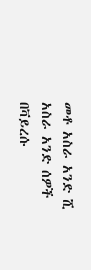መቶ አስራ አንድ ሺ አስራ አንድ ሰዎች በቫይረሱ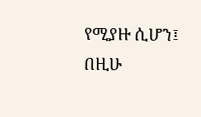የሚያዙ ሲሆን፤ በዚሁ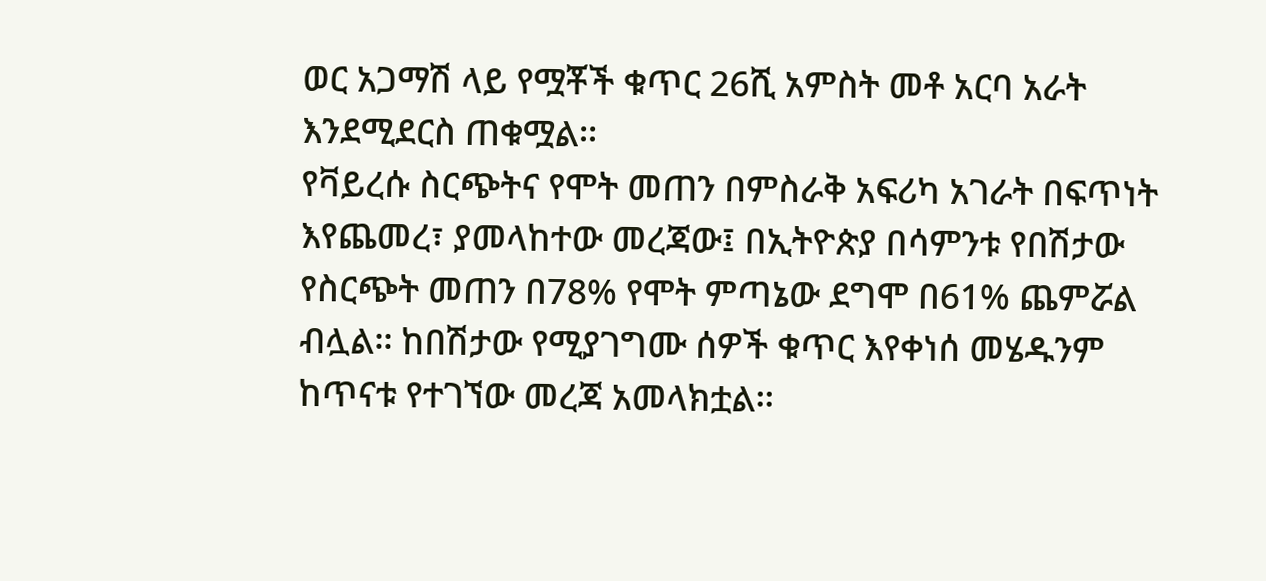ወር አጋማሽ ላይ የሟቾች ቁጥር 26ሺ አምስት መቶ አርባ አራት እንደሚደርስ ጠቁሟል፡፡
የቫይረሱ ስርጭትና የሞት መጠን በምስራቅ አፍሪካ አገራት በፍጥነት እየጨመረ፣ ያመላከተው መረጃው፤ በኢትዮጵያ በሳምንቱ የበሽታው የስርጭት መጠን በ78% የሞት ምጣኔው ደግሞ በ61% ጨምሯል ብሏል፡፡ ከበሽታው የሚያገግሙ ሰዎች ቁጥር እየቀነሰ መሄዱንም ከጥናቱ የተገኘው መረጃ አመላክቷል፡፡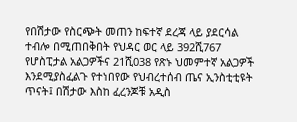የበሽታው የስርጭት መጠን ከፍተኛ ደረጃ ላይ ያደርሳል ተብሎ በሚጠበቅበት የህዳር ወር ላይ 392ሺ767 የሆስፒታል አልጋዎችና 21ሺ038 የጽኑ ህመምተኛ አልጋዎች እንደሚያስፈልጉ የተነበየው የህብረተሰብ ጤና ኢንስቲቲዩት ጥናት፤ በሽታው እስከ ፈረንጆቹ አዲስ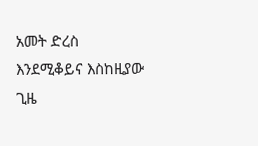አመት ድረስ እንደሚቆይና እስከዚያው ጊዜ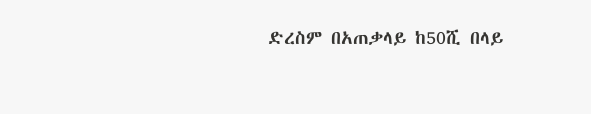ድረስም በአጠቃላይ ከ50ሺ በላይ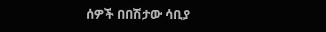ሰዎች በበሽታው ሳቢያ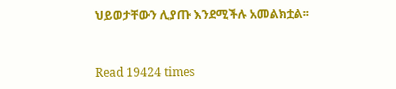ህይወታቸውን ሊያጡ እንደሚችሉ አመልክቷል፡፡


Read 19424 times